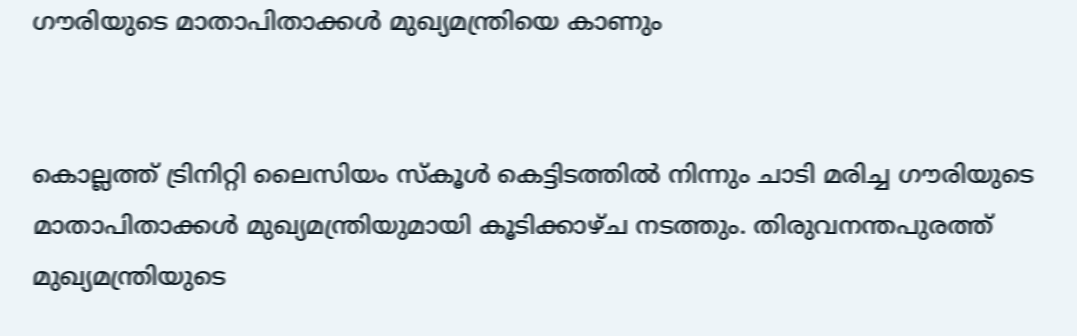ഗൗരിയുടെ മാതാപിതാക്കള്‍ മുഖ്യമന്ത്രിയെ കാണും


കൊല്ലത്ത് ട്രിനിറ്റി ലൈസിയം സ്‌കൂള്‍ കെട്ടിടത്തില്‍ നിന്നും ചാടി മരിച്ച ഗൗരിയുടെ മാതാപിതാക്കള്‍ മുഖ്യമന്ത്രിയുമായി കൂടിക്കാഴ്ച നടത്തും. തിരുവനന്തപുരത്ത് മുഖ്യമന്ത്രിയുടെ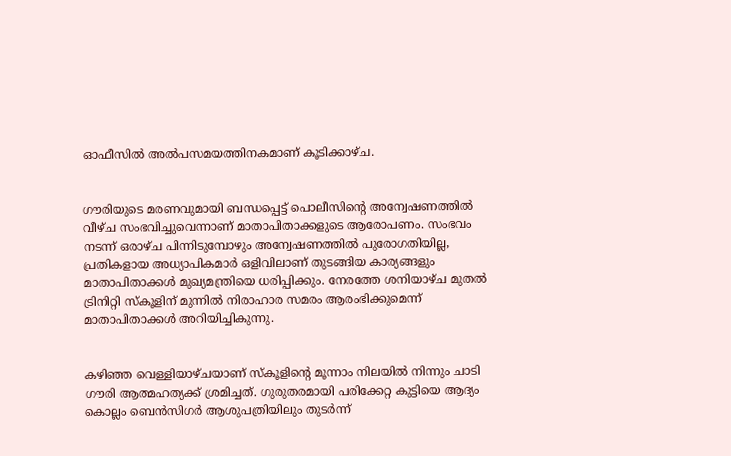ഓഫീസില്‍ അല്‍പസമയത്തിനകമാണ് കൂടിക്കാഴ്ച.


ഗൗരിയുടെ മരണവുമായി ബന്ധപ്പെട്ട് പൊലീസിന്റെ അന്വേഷണത്തില്‍ വീഴ്ച സംഭവിച്ചുവെന്നാണ് മാതാപിതാക്കളുടെ ആരോപണം. സംഭവം നടന്ന് ഒരാഴ്ച പിന്നിടുമ്പോഴും അന്വേഷണത്തില്‍ പുരോഗതിയില്ല, പ്രതികളായ അധ്യാപികമാര്‍ ഒളിവിലാണ് തുടങ്ങിയ കാര്യങ്ങളും മാതാപിതാക്കള്‍ മുഖ്യമന്ത്രിയെ ധരിപ്പിക്കും. നേരത്തേ ശനിയാഴ്ച മുതല്‍ ട്രിനിറ്റി സ്‌കൂളിന് മുന്നില്‍ നിരാഹാര സമരം ആരംഭിക്കുമെന്ന് മാതാപിതാക്കള്‍ അറിയിച്ചികുന്നു.


കഴിഞ്ഞ വെള്ളിയാഴ്ചയാണ് സ്‌കൂളിന്റെ മൂന്നാം നിലയില്‍ നിന്നും ചാടി ഗൗരി ആത്മഹത്യക്ക് ശ്രമിച്ചത്. ഗുരുതരമായി പരിക്കേറ്റ കുട്ടിയെ ആദ്യം കൊല്ലം ബെന്‍സിഗര്‍ ആശുപത്രിയിലും തുടര്‍ന്ന്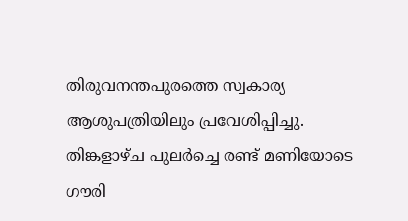തിരുവനന്തപുരത്തെ സ്വകാര്യ ആശുപത്രിയിലും പ്രവേശിപ്പിച്ചു. തിങ്കളാഴ്ച പുലര്‍ച്ചെ രണ്ട് മണിയോടെ ഗൗരി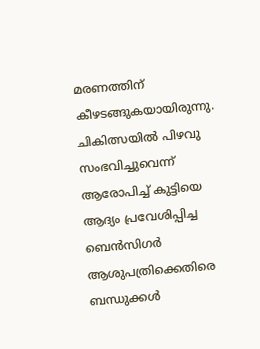മരണത്തിന് കീഴടങ്ങുകയായിരുന്നു. ചികിത്സയില്‍ പിഴവു സംഭവിച്ചുവെന്ന് ആരോപിച്ച് കുട്ടിയെ ആദ്യം പ്രവേശിപ്പിച്ച ബെന്‍സിഗര്‍ ആശുപത്രിക്കെതിരെ ബന്ധുക്കള്‍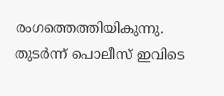രംഗത്തെത്തിയികുന്നു. തുടര്‍ന്ന് പൊലീസ് ഇവിടെ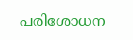പരിശോധന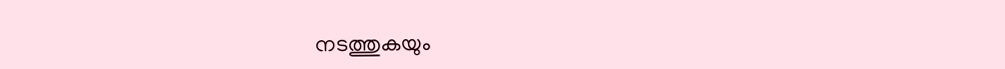നടത്തുകയും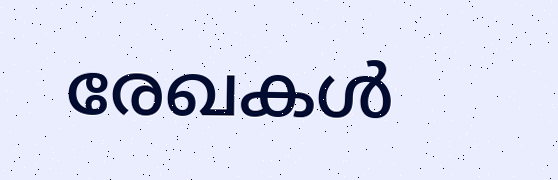രേഖകള്‍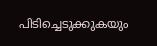പിടിച്ചെടുക്കുകയും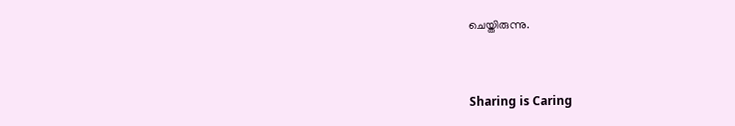ചെയ്തിരുന്നു.



Sharing is Caring